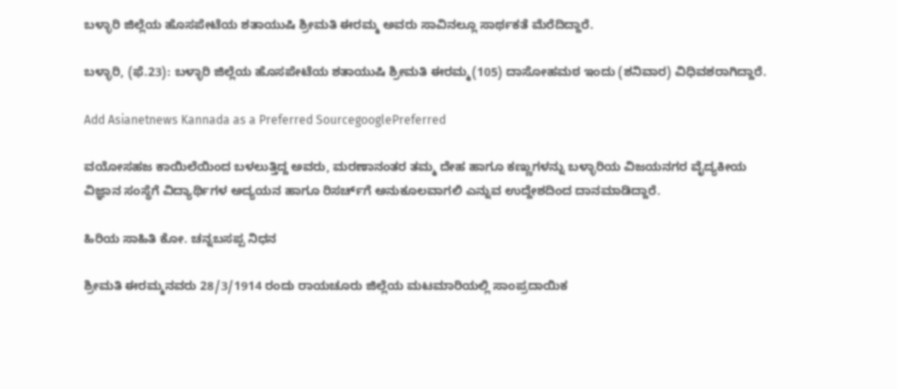ಬಳ್ಳಾರಿ ಜಿಲ್ಲೆಯ ಹೊಸಪೇಟೆಯ ಶತಾಯುಷಿ ಶ್ರೀಮತಿ ಈರಮ್ಮ ಅವರು ಸಾವಿನಲ್ಲೂ ಸಾರ್ಥಕತೆ ಮೆರೆದಿದ್ದಾರೆ.

ಬಳ್ಳಾರಿ, (ಫೆ.23): ಬಳ್ಳಾರಿ ಜಿಲ್ಲೆಯ ಹೊಸಪೇಟೆಯ ಶತಾಯುಷಿ ಶ್ರೀಮತಿ ಈರಮ್ಮ(105) ದಾಸೋಹಮಠ ಇಂದು (ಶನಿವಾರ) ವಿಧಿವಶರಾಗಿದ್ದಾರೆ.

Add Asianetnews Kannada as a Preferred SourcegooglePreferred

ವಯೋಸಹಜ ಕಾಯಿಲೆಯಿಂದ ಬಳಲುತ್ತಿದ್ದ ಅವರು, ಮರಣಾನಂತರ ತಮ್ಮ ದೇಹ ಹಾಗೂ ಕಣ್ಣುಗಳನ್ನು ಬಳ್ಳಾರಿಯ ವಿಜಯನಗರ ವೈದ್ಯಕೀಯ ವಿಜ್ಞಾನ ಸಂಸ್ಥೆಗೆ ವಿದ್ಯಾರ್ಥಿಗಳ ಅದ್ಯಯನ ಹಾಗೂ ರಿಸರ್ಚ್‌ಗೆ ಅನುಕೂಲವಾಗಲಿ ಎನ್ನುವ ಉದ್ದೇಶದಿಂದ ದಾನಮಾಡಿದ್ದಾರೆ.

ಹಿರಿಯ ಸಾಹಿತಿ ಕೋ. ಚನ್ನಬಸಪ್ಪ ನಿಧನ

ಶ್ರೀಮತಿ ಈರಮ್ಮನವರು 28/3/1914 ರಂದು ರಾಯಚೂರು ಜಿಲ್ಲೆಯ ಮಟಮಾರಿಯಲ್ಲಿ ಸಾಂಪ್ರದಾಯಿಕ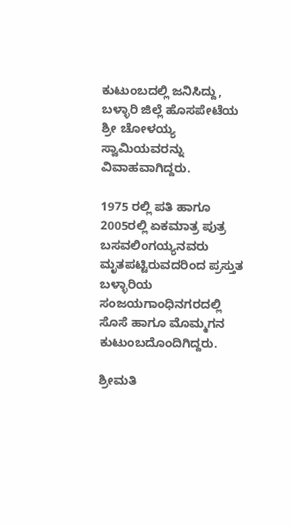ಕುಟುಂಬದಲ್ಲಿ ಜನಿಸಿದ್ದು, ಬಳ್ಳಾರಿ ಜಿಲ್ಲೆ ಹೊಸಪೇಟೆಯ ಶ್ರೀ ಚೋಳಯ್ಯ ಸ್ವಾಮಿಯವರನ್ನು ವಿವಾಹವಾಗಿದ್ದರು.

1975 ರಲ್ಲಿ ಪತಿ ಹಾಗೂ 2005ರಲ್ಲಿ ಏಕಮಾತ್ರ ಪುತ್ರ ಬಸವಲಿಂಗಯ್ಯನವರು ಮೃತಪಟ್ಟಿರುವದರಿಂದ ಪ್ರಸ್ತುತ ಬಳ್ಳಾರಿಯ ಸಂಜಯಗಾಂಧಿನಗರದಲ್ಲಿ ಸೊಸೆ ಹಾಗೂ ಮೊಮ್ಮಗನ ಕುಟುಂಬದೊಂದಿಗಿದ್ದರು.

ಶ್ರೀಮತಿ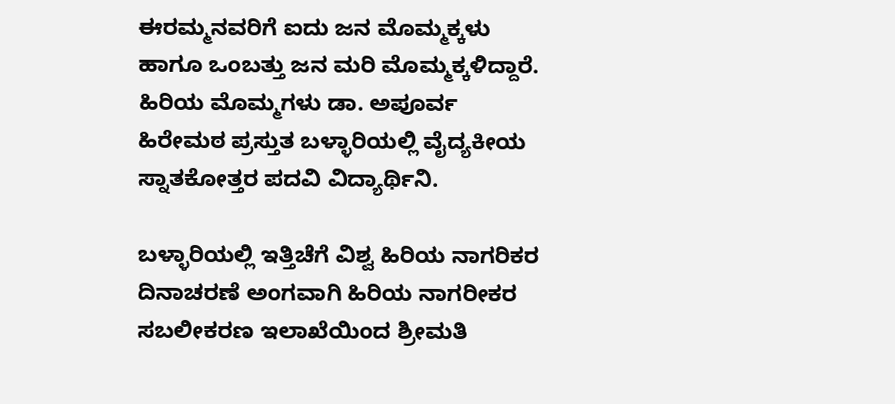ಈರಮ್ಮನವರಿಗೆ ಐದು ಜನ ಮೊಮ್ಮಕ್ಕಳು ಹಾಗೂ ಒಂಬತ್ತು ಜನ ಮರಿ ಮೊಮ್ಮಕ್ಕಳಿದ್ದಾರೆ. ಹಿರಿಯ ಮೊಮ್ಮಗಳು ಡಾ. ಅಪೂರ್ವ ಹಿರೇಮಠ ಪ್ರಸ್ತುತ ಬಳ್ಳಾರಿಯಲ್ಲಿ ವೈದ್ಯಕೀಯ ಸ್ನಾತಕೋತ್ತರ ಪದವಿ ವಿದ್ಯಾರ್ಥಿನಿ.

ಬಳ್ಳಾರಿಯಲ್ಲಿ ಇತ್ತಿಚೆಗೆ ವಿಶ್ವ ಹಿರಿಯ ನಾಗರಿಕರ ದಿನಾಚರಣೆ ಅಂಗವಾಗಿ ಹಿರಿಯ ನಾಗರೀಕರ ಸಬಲೀಕರಣ ಇಲಾಖೆಯಿಂದ ಶ್ರೀಮತಿ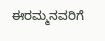ಈರಮ್ಮನವರಿಗೆ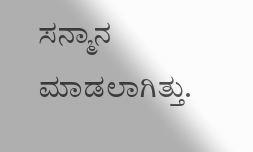ಸನ್ಮಾನ ಮಾಡಲಾಗಿತ್ತು.